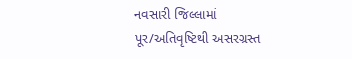નવસારી જિલ્લામાં પૂર/અતિવૃષ્ટિથી અસરગ્રસ્ત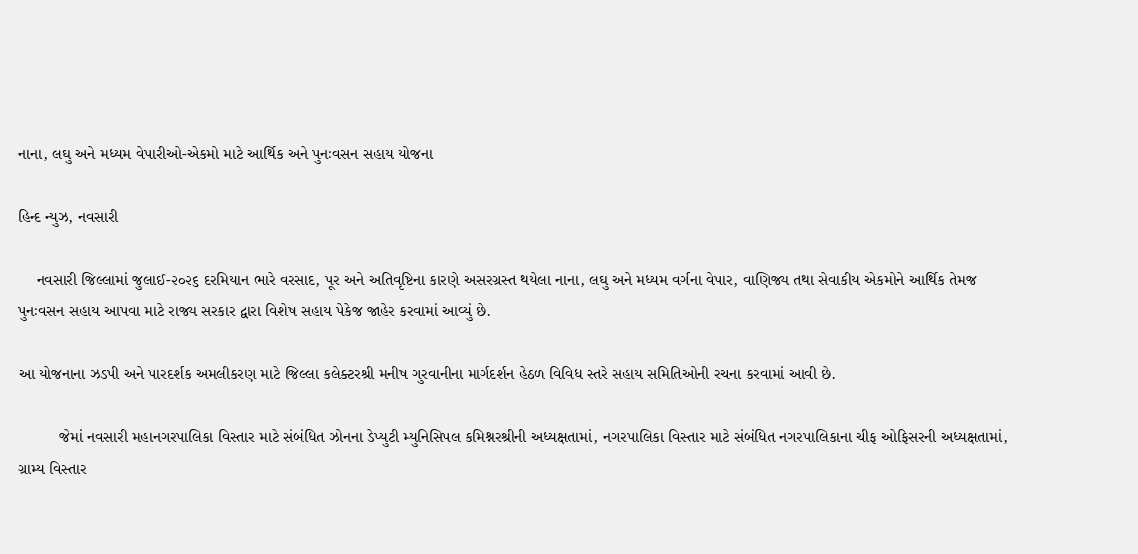નાના, લઘુ અને મધ્યમ વેપારીઓ-એકમો માટે આર્થિક અને પુનઃવસન સહાય યોજના

હિન્દ ન્યુઝ, નવસારી

    નવસારી જિલ્લામાં જુલાઈ-૨૦૨૬ દરમિયાન ભારે વરસાદ, પૂર અને અતિવૃષ્ટિના કારણે અસરગ્રસ્ત થયેલા નાના, લઘુ અને મધ્યમ વર્ગના વેપાર, વાણિજ્ય તથા સેવાકીય એકમોને આર્થિક તેમજ પુનઃવસન સહાય આપવા માટે રાજ્ય સરકાર દ્વારા વિશેષ સહાય પેકેજ જાહેર કરવામાં આવ્યું છે.

આ યોજનાના ઝડપી અને પારદર્શક અમલીકરણ માટે જિલ્લા કલેક્ટરશ્રી મનીષ ગુરવાનીના માર્ગદર્શન હેઠળ વિવિધ સ્તરે સહાય સમિતિઓની રચના કરવામાં આવી છે.

         જેમાં નવસારી મહાનગરપાલિકા વિસ્તાર માટે સંબંધિત ઝોનના ડેપ્યુટી મ્યુનિસિપલ કમિશ્નરશ્રીની અધ્યક્ષતામાં, નગરપાલિકા વિસ્તાર માટે સંબંધિત નગરપાલિકાના ચીફ ઓફિસરની અધ્યક્ષતામાં, ગ્રામ્ય વિસ્તાર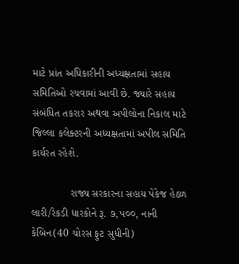માટે પ્રાંત અધિકારીની અધ્યક્ષતામાં સહાય સમિતિઓ રચવામાં આવી છે. જ્યારે સહાય સંબંધિત તકરાર અથવા અપીલોના નિકાલ માટે જિલ્લા કલેક્ટરની અધ્યક્ષતામાં અપીલ સમિતિ કાર્યરત રહેશે.

             રાજ્ય સરકારના સહાય પેકેજ હેઠળ લારી/રેકડી ધારકોને રૂ. ૭,૫૦૦, નાની કેબિન(40 ચોરસ ફુટ સુધીની)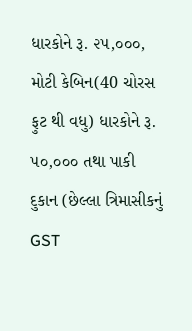ધારકોને રૂ. ૨૫,૦૦૦, મોટી કેબિન(40 ચોરસ ફુટ થી વધુ) ધારકોને રૂ. ૫૦,૦૦૦ તથા પાકી દુકાન (છેલ્લા ત્રિમાસીકનું GST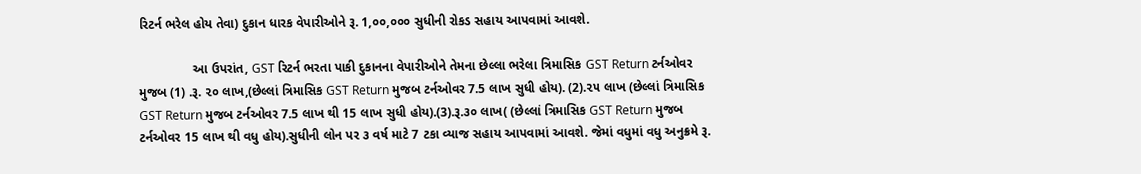રિટર્ન ભરેલ હોય તેવા) દુકાન ધારક વેપારીઓને રૂ. 1,૦૦,૦૦૦ સુધીની રોકડ સહાય આપવામાં આવશે.

               આ ઉપરાંત, GST રિટર્ન ભરતા પાકી દુકાનના વેપારીઓને તેમના છેલ્લા ભરેલા ત્રિમાસિક GST Return ટર્નઓવર મુજબ (1) .રૂ. ૨૦ લાખ,(છેલ્લાં ત્રિમાસિક GST Return મુજબ ટર્નઓવર 7.5 લાખ સુધી હોય). (2).૨૫ લાખ (છેલ્લાં ત્રિમાસિક GST Return મુજબ ટર્નઓવર 7.5 લાખ થી 15 લાખ સુધી હોય).(3).રૂ.૩૦ લાખ( (છેલ્લાં ત્રિમાસિક GST Return મુજબ ટર્નઓવર 15 લાખ થી વધુ હોય).સુધીની લોન પર ૩ વર્ષ માટે 7 ટકા વ્યાજ સહાય આપવામાં આવશે. જેમાં વધુમાં વધુ અનુક્રમે રૂ.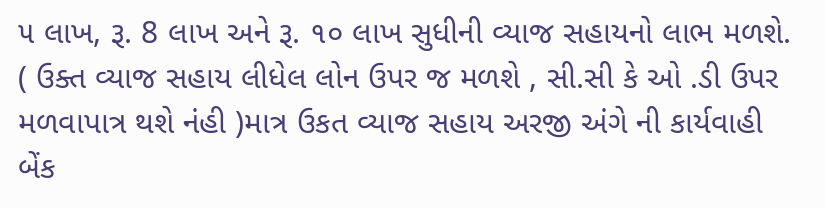૫ લાખ, રૂ. 8 લાખ અને રૂ. ૧૦ લાખ સુધીની વ્યાજ સહાયનો લાભ મળશે. ( ઉક્ત વ્યાજ સહાય લીધેલ લોન ઉપર જ મળશે , સી.સી કે ઓ .ડી ઉપર મળવાપાત્ર થશે નંહી )માત્ર ઉકત વ્યાજ સહાય અરજી અંગે ની કાર્યવાહી બેંક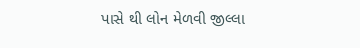પાસે થી લોન મેળવી જીલ્લા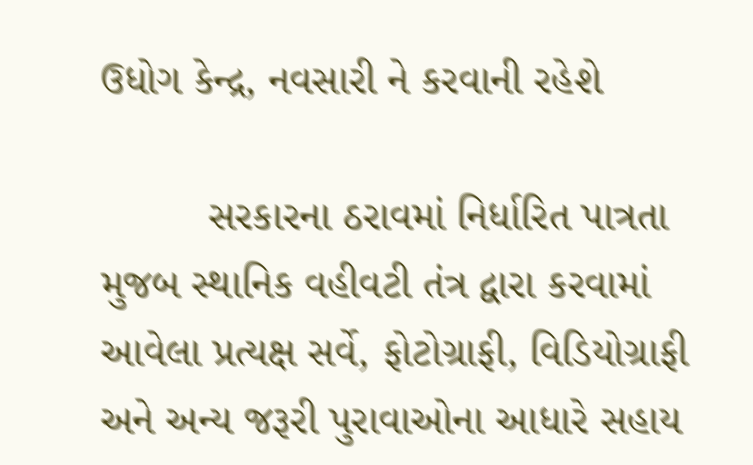ઉધોગ કેન્દ્ર, નવસારી ને કરવાની રહેશે

         સરકારના ઠરાવમાં નિર્ધારિત પાત્રતા મુજબ સ્થાનિક વહીવટી તંત્ર દ્વારા કરવામાં આવેલા પ્રત્યક્ષ સર્વે, ફોટોગ્રાફી, વિડિયોગ્રાફી અને અન્ય જરૂરી પુરાવાઓના આધારે સહાય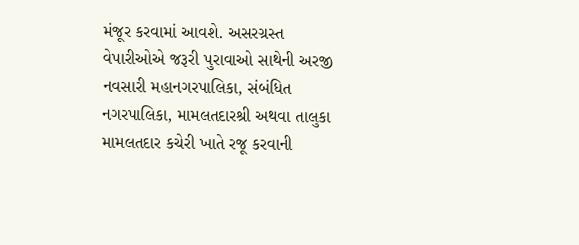મંજૂર કરવામાં આવશે. અસરગ્રસ્ત વેપારીઓએ જરૂરી પુરાવાઓ સાથેની અરજી નવસારી મહાનગરપાલિકા, સંબંધિત નગરપાલિકા, મામલતદારશ્રી અથવા તાલુકા મામલતદાર કચેરી ખાતે રજૂ કરવાની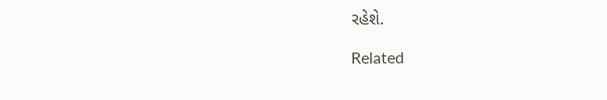રહેશે.

Related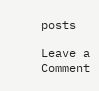posts

Leave a Comment